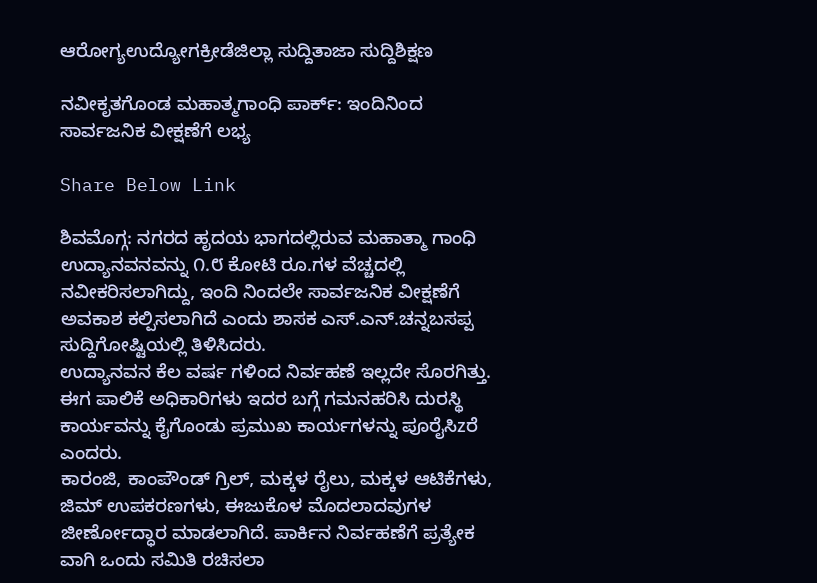ಆರೋಗ್ಯಉದ್ಯೋಗಕ್ರೀಡೆಜಿಲ್ಲಾ ಸುದ್ದಿತಾಜಾ ಸುದ್ದಿಶಿಕ್ಷಣ

ನವೀಕೃತಗೊಂಡ ಮಹಾತ್ಮಗಾಂಧಿ ಪಾರ್ಕ್: ಇಂದಿನಿಂದ ಸಾರ್ವಜನಿಕ ವೀಕ್ಷಣೆಗೆ ಲಭ್ಯ

Share Below Link

ಶಿವಮೊಗ್ಗ: ನಗರದ ಹೃದಯ ಭಾಗದಲ್ಲಿರುವ ಮಹಾತ್ಮಾ ಗಾಂಧಿ ಉದ್ಯಾನವನವನ್ನು ೧.೮ ಕೋಟಿ ರೂ.ಗಳ ವೆಚ್ಚದಲ್ಲಿ ನವೀಕರಿಸಲಾಗಿದ್ದು, ಇಂದಿ ನಿಂದಲೇ ಸಾರ್ವಜನಿಕ ವೀಕ್ಷಣೆಗೆ ಅವಕಾಶ ಕಲ್ಪಿಸಲಾಗಿದೆ ಎಂದು ಶಾಸಕ ಎಸ್.ಎನ್.ಚನ್ನಬಸಪ್ಪ ಸುದ್ದಿಗೋಷ್ಟಿಯಲ್ಲಿ ತಿಳಿಸಿದರು.
ಉದ್ಯಾನವನ ಕೆಲ ವರ್ಷ ಗಳಿಂದ ನಿರ್ವಹಣೆ ಇಲ್ಲದೇ ಸೊರಗಿತ್ತು. ಈಗ ಪಾಲಿಕೆ ಅಧಿಕಾರಿಗಳು ಇದರ ಬಗ್ಗೆ ಗಮನಹರಿಸಿ ದುರಸ್ಥಿ ಕಾರ್ಯವನ್ನು ಕೈಗೊಂಡು ಪ್ರಮುಖ ಕಾರ್ಯಗಳನ್ನು ಪೂರೈಸಿzರೆ ಎಂದರು.
ಕಾರಂಜಿ, ಕಾಂಪೌಂಡ್ ಗ್ರಿಲ್, ಮಕ್ಕಳ ರೈಲು, ಮಕ್ಕಳ ಆಟಿಕೆಗಳು, ಜಿಮ್ ಉಪಕರಣಗಳು, ಈಜುಕೊಳ ಮೊದಲಾದವುಗಳ ಜೀರ್ಣೋದ್ಧಾರ ಮಾಡಲಾಗಿದೆ. ಪಾರ್ಕಿನ ನಿರ್ವಹಣೆಗೆ ಪ್ರತ್ಯೇಕ ವಾಗಿ ಒಂದು ಸಮಿತಿ ರಚಿಸಲಾ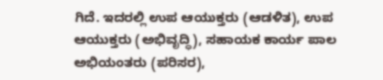ಗಿದೆ. ಇದರಲ್ಲಿ ಉಪ ಆಯುಕ್ತರು (ಆಡಳಿತ), ಉಪ ಆಯುಕ್ತರು (ಅಭಿವೃದ್ಧಿ), ಸಹಾಯಕ ಕಾರ್ಯ ಪಾಲ ಅಭಿಯಂತರು (ಪರಿಸರ),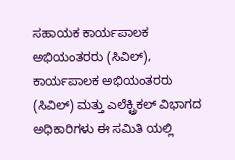ಸಹಾಯಕ ಕಾರ್ಯಪಾಲಕ ಅಭಿಯಂತರರು (ಸಿವಿಲ್), ಕಾರ್ಯಪಾಲಕ ಅಭಿಯಂತರರು (ಸಿವಿಲ್) ಮತ್ತು ಎಲೆಕ್ಟ್ರಿಕಲ್ ವಿಭಾಗದ ಅಧಿಕಾರಿಗಳು ಈ ಸಮಿತಿ ಯಲ್ಲಿ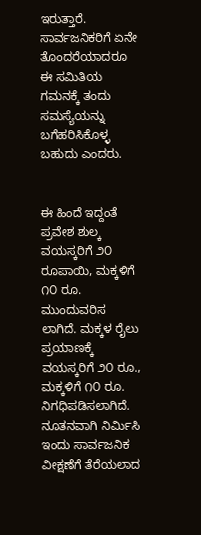ಇರುತ್ತಾರೆ. ಸಾರ್ವಜನಿಕರಿಗೆ ಏನೇ ತೊಂದರೆಯಾದರೂ ಈ ಸಮಿತಿಯ ಗಮನಕ್ಕೆ ತಂದು ಸಮಸ್ಯೆಯನ್ನು ಬಗೆಹರಿಸಿಕೊಳ್ಳ ಬಹುದು ಎಂದರು.


ಈ ಹಿಂದೆ ಇದ್ದಂತೆ ಪ್ರವೇಶ ಶುಲ್ಕ ವಯಸ್ಕರಿಗೆ ೨೦ ರೂಪಾಯಿ, ಮಕ್ಕಳಿಗೆ ೧೦ ರೂ. ಮುಂದುವರಿಸ ಲಾಗಿದೆ. ಮಕ್ಕಳ ರೈಲು ಪ್ರಯಾಣಕ್ಕೆ ವಯಸ್ಕರಿಗೆ ೨೦ ರೂ., ಮಕ್ಕಳಿಗೆ ೧೦ ರೂ. ನಿಗಧಿಪಡಿಸಲಾಗಿದೆ. ನೂತನವಾಗಿ ನಿರ್ಮಿಸಿ ಇಂದು ಸಾರ್ವಜನಿಕ ವೀಕ್ಷಣೆಗೆ ತೆರೆಯಲಾದ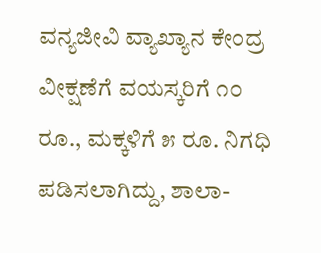ವನ್ಯಜೀವಿ ವ್ಯಾಖ್ಯಾನ ಕೇಂದ್ರ ವೀಕ್ಷಣೆಗೆ ವಯಸ್ಕರಿಗೆ ೧೦ ರೂ., ಮಕ್ಕಳಿಗೆ ೫ ರೂ. ನಿಗಧಿ ಪಡಿಸಲಾಗಿದ್ದು, ಶಾಲಾ-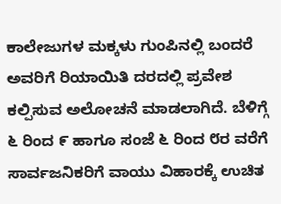ಕಾಲೇಜುಗಳ ಮಕ್ಕಳು ಗುಂಪಿನಲ್ಲಿ ಬಂದರೆ ಅವರಿಗೆ ರಿಯಾಯಿತಿ ದರದಲ್ಲಿ ಪ್ರವೇಶ ಕಲ್ಪಿಸುವ ಅಲೋಚನೆ ಮಾಡಲಾಗಿದೆ. ಬೆಳಿಗ್ಗೆ ೬ ರಿಂದ ೯ ಹಾಗೂ ಸಂಜೆ ೬ ರಿಂದ ೮ರ ವರೆಗೆ ಸಾರ್ವಜನಿಕರಿಗೆ ವಾಯು ವಿಹಾರಕ್ಕೆ ಉಚಿತ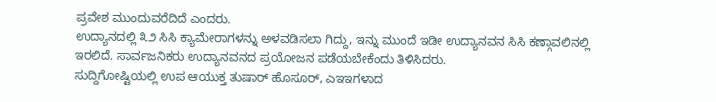ಪ್ರವೇಶ ಮುಂದುವರೆದಿದೆ ಎಂದರು.
ಉದ್ಯಾನದಲ್ಲಿ ೩೨ ಸಿಸಿ ಕ್ಯಾಮೇರಾಗಳನ್ನು ಅಳವಡಿಸಲಾ ಗಿದ್ದು, ಇನ್ನು ಮುಂದೆ ಇಡೀ ಉದ್ಯಾನವನ ಸಿಸಿ ಕಣ್ಗಾವಲಿನಲ್ಲಿ ಇರಲಿದೆ. ಸಾರ್ವಜನಿಕರು ಉದ್ಯಾನವನದ ಪ್ರಯೋಜನ ಪಡೆಯಬೇಕೆಂದು ತಿಳಿಸಿದರು.
ಸುದ್ದಿಗೋಷ್ಟಿಯಲ್ಲಿ ಉಪ ಆಯುಕ್ತ ತುಷಾರ್ ಹೊಸೂರ್, ಎಇಇಗಳಾದ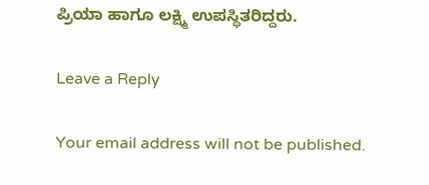ಪ್ರಿಯಾ ಹಾಗೂ ಲಕ್ಷ್ಮಿ ಉಪಸ್ಥಿತರಿದ್ದರು.

Leave a Reply

Your email address will not be published.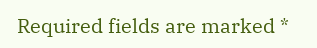Required fields are marked *